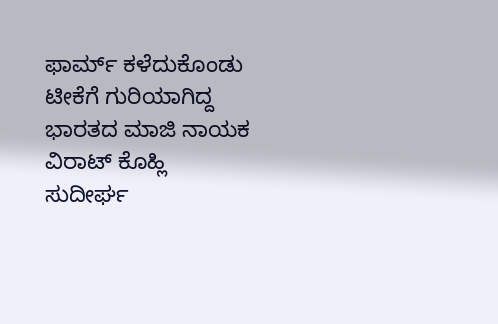ಫಾರ್ಮ್ ಕಳೆದುಕೊಂಡು ಟೀಕೆಗೆ ಗುರಿಯಾಗಿದ್ದ ಭಾರತದ ಮಾಜಿ ನಾಯಕ ವಿರಾಟ್ ಕೊಹ್ಲಿ ಸುದೀರ್ಘ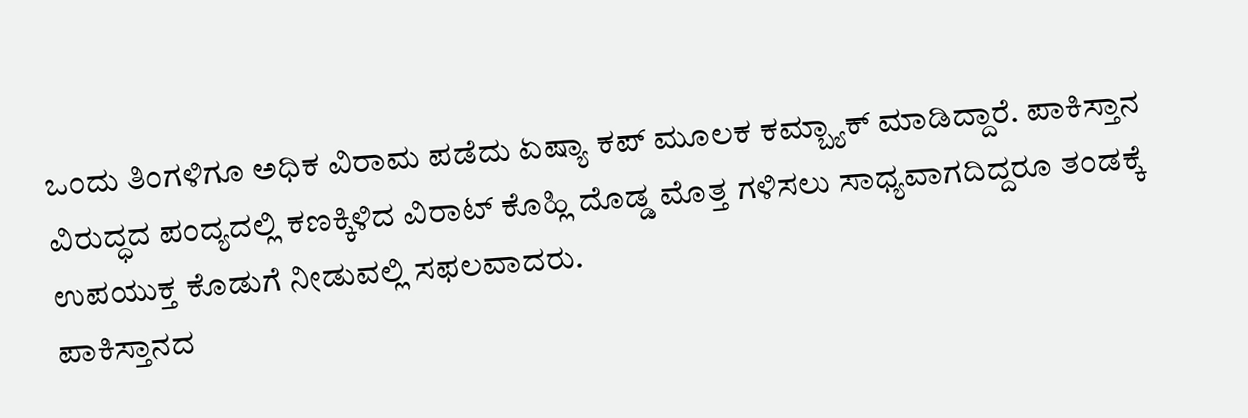ಒಂದು ತಿಂಗಳಿಗೂ ಅಧಿಕ ವಿರಾಮ ಪಡೆದು ಏಷ್ಯಾ ಕಪ್ ಮೂಲಕ ಕಮ್ಬ್ಯಾಕ್ ಮಾಡಿದ್ದಾರೆ. ಪಾಕಿಸ್ತಾನ ವಿರುದ್ಧದ ಪಂದ್ಯದಲ್ಲಿ ಕಣಕ್ಕಿಳಿದ ವಿರಾಟ್ ಕೊಹ್ಲಿ ದೊಡ್ಡ ಮೊತ್ತ ಗಳಿಸಲು ಸಾಧ್ಯವಾಗದಿದ್ದರೂ ತಂಡಕ್ಕೆ ಉಪಯುಕ್ತ ಕೊಡುಗೆ ನೀಡುವಲ್ಲಿ ಸಫಲವಾದರು.
ಪಾಕಿಸ್ತಾನದ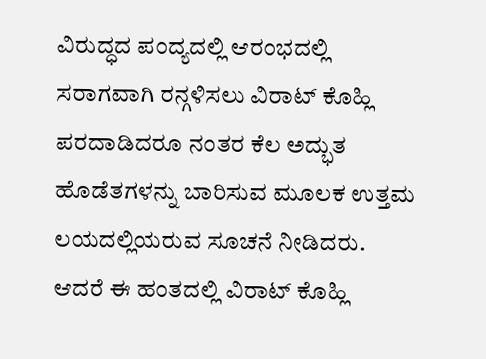ವಿರುದ್ಧದ ಪಂದ್ಯದಲ್ಲಿ ಆರಂಭದಲ್ಲಿ ಸರಾಗವಾಗಿ ರನ್ಗಳಿಸಲು ವಿರಾಟ್ ಕೊಹ್ಲಿ ಪರದಾಡಿದರೂ ನಂತರ ಕೆಲ ಅದ್ಭುತ ಹೊಡೆತಗಳನ್ನು ಬಾರಿಸುವ ಮೂಲಕ ಉತ್ತಮ ಲಯದಲ್ಲಿಯರುವ ಸೂಚನೆ ನೀಡಿದರು. ಆದರೆ ಈ ಹಂತದಲ್ಲಿ ವಿರಾಟ್ ಕೊಹ್ಲಿ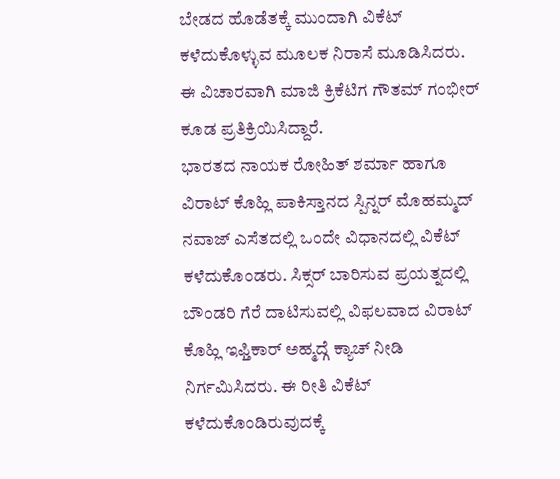ಬೇಡದ ಹೊಡೆತಕ್ಕೆ ಮುಂದಾಗಿ ವಿಕೆಟ್ ಕಳೆದುಕೊಳ್ಳುವ ಮೂಲಕ ನಿರಾಸೆ ಮೂಡಿಸಿದರು. ಈ ವಿಚಾರವಾಗಿ ಮಾಜಿ ಕ್ರಿಕೆಟಿಗ ಗೌತಮ್ ಗಂಭೀರ್ ಕೂಡ ಪ್ರತಿಕ್ರಿಯಿಸಿದ್ದಾರೆ.
ಭಾರತದ ನಾಯಕ ರೋಹಿತ್ ಶರ್ಮಾ ಹಾಗೂ ವಿರಾಟ್ ಕೊಹ್ಲಿ ಪಾಕಿಸ್ತಾನದ ಸ್ಪಿನ್ನರ್ ಮೊಹಮ್ಮದ್ ನವಾಜ್ ಎಸೆತದಲ್ಲಿ ಒಂದೇ ವಿಧಾನದಲ್ಲಿ ವಿಕೆಟ್ ಕಳೆದುಕೊಂಡರು. ಸಿಕ್ಸರ್ ಬಾರಿಸುವ ಪ್ರಯತ್ನದಲ್ಲಿ ಬೌಂಡರಿ ಗೆರೆ ದಾಟಿಸುವಲ್ಲಿ ವಿಫಲವಾದ ವಿರಾಟ್ ಕೊಹ್ಲಿ ಇಫ್ತಿಕಾರ್ ಅಹ್ಮದ್ಗೆ ಕ್ಯಾಚ್ ನೀಡಿ ನಿರ್ಗಮಿಸಿದರು. ಈ ರೀತಿ ವಿಕೆಟ್ ಕಳೆದುಕೊಂಡಿರುವುದಕ್ಕೆ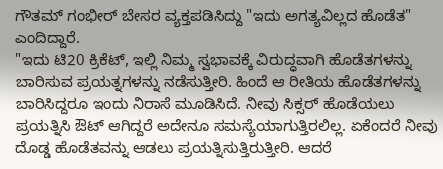ಗೌತಮ್ ಗಂಭೀರ್ ಬೇಸರ ವ್ಯಕ್ತಪಡಿಸಿದ್ದು "ಇದು ಅಗತ್ಯವಿಲ್ಲದ ಹೊಡೆತ" ಎಂದಿದ್ದಾರೆ.
"ಇದು ಟಿ20 ಕ್ರಿಕೆಟ್, ಇಲ್ಲಿ ನಿಮ್ಮ ಸ್ವಭಾವಕ್ಕೆ ವಿರುದ್ಧವಾಗಿ ಹೊಡೆತಗಳನ್ನು ಬಾರಿಸುವ ಪ್ರಯತ್ನಗಳನ್ನು ನಡೆಸುತ್ತೀರಿ. ಹಿಂದೆ ಆ ರೀತಿಯ ಹೊಡೆತಗಳನ್ನು ಬಾರಿಸಿದ್ದರೂ ಇಂದು ನಿರಾಸೆ ಮೂಡಿಸಿದೆ. ನೀವು ಸಿಕ್ಸರ್ ಹೊಡೆಯಲು ಪ್ರಯತ್ನಿಸಿ ಔಟ್ ಆಗಿದ್ದರೆ ಅದೇನೂ ಸಮಸ್ಯೆಯಾಗುತ್ತಿರಲಿಲ್ಲ. ಏಕೆಂದರೆ ನೀವು ದೊಡ್ಡ ಹೊಡೆತವನ್ನು ಆಡಲು ಪ್ರಯತ್ನಿಸುತ್ತಿರುತ್ತೀರಿ. ಆದರೆ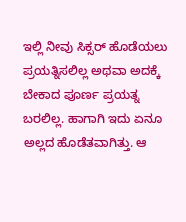ಇಲ್ಲಿ ನೀವು ಸಿಕ್ಸರ್ ಹೊಡೆಯಲು ಪ್ರಯತ್ನಿಸಲಿಲ್ಲ ಅಥವಾ ಅದಕ್ಕೆ ಬೇಕಾದ ಪೂರ್ಣ ಪ್ರಯತ್ನ ಬರಲಿಲ್ಲ. ಹಾಗಾಗಿ ಇದು ಏನೂ ಅಲ್ಲದ ಹೊಡೆತವಾಗಿತ್ತು. ಆ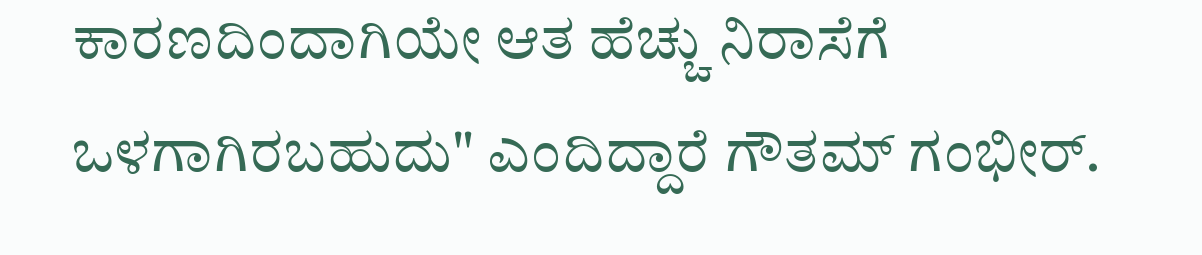ಕಾರಣದಿಂದಾಗಿಯೇ ಆತ ಹೆಚ್ಚು ನಿರಾಸೆಗೆ ಒಳಗಾಗಿರಬಹುದು" ಎಂದಿದ್ದಾರೆ ಗೌತಮ್ ಗಂಭೀರ್.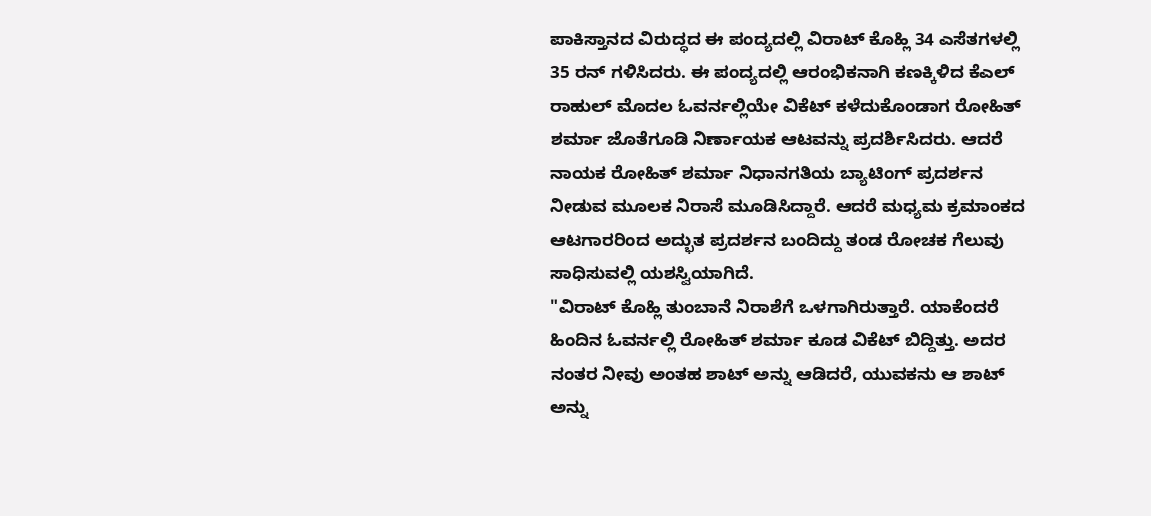ಪಾಕಿಸ್ತಾನದ ವಿರುದ್ಧದ ಈ ಪಂದ್ಯದಲ್ಲಿ ವಿರಾಟ್ ಕೊಹ್ಲಿ 34 ಎಸೆತಗಳಲ್ಲಿ 35 ರನ್ ಗಳಿಸಿದರು. ಈ ಪಂದ್ಯದಲ್ಲಿ ಆರಂಭಿಕನಾಗಿ ಕಣಕ್ಕಿಳಿದ ಕೆಎಲ್ ರಾಹುಲ್ ಮೊದಲ ಓವರ್ನಲ್ಲಿಯೇ ವಿಕೆಟ್ ಕಳೆದುಕೊಂಡಾಗ ರೋಹಿತ್ ಶರ್ಮಾ ಜೊತೆಗೂಡಿ ನಿರ್ಣಾಯಕ ಆಟವನ್ನು ಪ್ರದರ್ಶಿಸಿದರು. ಆದರೆ ನಾಯಕ ರೋಹಿತ್ ಶರ್ಮಾ ನಿಧಾನಗತಿಯ ಬ್ಯಾಟಿಂಗ್ ಪ್ರದರ್ಶನ ನೀಡುವ ಮೂಲಕ ನಿರಾಸೆ ಮೂಡಿಸಿದ್ದಾರೆ. ಆದರೆ ಮಧ್ಯಮ ಕ್ರಮಾಂಕದ ಆಟಗಾರರಿಂದ ಅದ್ಭುತ ಪ್ರದರ್ಶನ ಬಂದಿದ್ದು ತಂಡ ರೋಚಕ ಗೆಲುವು ಸಾಧಿಸುವಲ್ಲಿ ಯಶಸ್ವಿಯಾಗಿದೆ.
"ವಿರಾಟ್ ಕೊಹ್ಲಿ ತುಂಬಾನೆ ನಿರಾಶೆಗೆ ಒಳಗಾಗಿರುತ್ತಾರೆ. ಯಾಕೆಂದರೆ ಹಿಂದಿನ ಓವರ್ನಲ್ಲಿ ರೋಹಿತ್ ಶರ್ಮಾ ಕೂಡ ವಿಕೆಟ್ ಬಿದ್ದಿತ್ತು. ಅದರ ನಂತರ ನೀವು ಅಂತಹ ಶಾಟ್ ಅನ್ನು ಆಡಿದರೆ, ಯುವಕನು ಆ ಶಾಟ್ ಅನ್ನು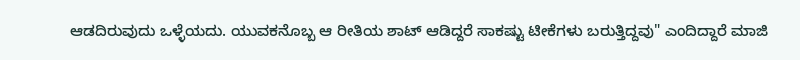ಆಡದಿರುವುದು ಒಳ್ಳೆಯದು. ಯುವಕನೊಬ್ಬ ಆ ರೀತಿಯ ಶಾಟ್ ಆಡಿದ್ದರೆ ಸಾಕಷ್ಟು ಟೀಕೆಗಳು ಬರುತ್ತಿದ್ದವು" ಎಂದಿದ್ದಾರೆ ಮಾಜಿ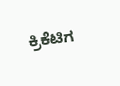ಕ್ರಿಕೆಟಿಗ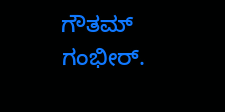ಗೌತಮ್ ಗಂಭೀರ್.